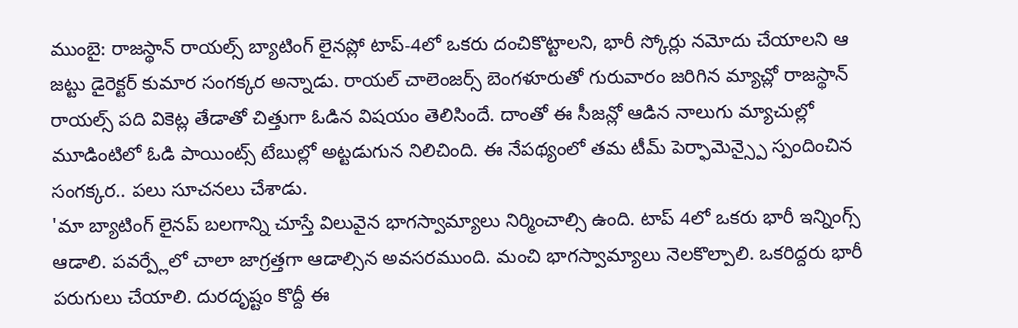ముంబై: రాజస్థాన్ రాయల్స్ బ్యాటింగ్ లైనప్లో టాప్-4లో ఒకరు దంచికొట్టాలని, భారీ స్కోర్లు నమోదు చేయాలని ఆ జట్టు డైరెక్టర్ కుమార సంగక్కర అన్నాడు. రాయల్ చాలెంజర్స్ బెంగళూరుతో గురువారం జరిగిన మ్యాచ్లో రాజస్థాన్ రాయల్స్ పది వికెట్ల తేడాతో చిత్తుగా ఓడిన విషయం తెలిసిందే. దాంతో ఈ సీజన్లో ఆడిన నాలుగు మ్యాచుల్లో మూడింటిలో ఓడి పాయింట్స్ టేబుల్లో అట్టడుగున నిలిచింది. ఈ నేపథ్యంలో తమ టీమ్ పెర్ఫామెన్స్పై స్పందించిన సంగక్కర.. పలు సూచనలు చేశాడు.
'మా బ్యాటింగ్ లైనప్ బలగాన్ని చూస్తే విలువైన భాగస్వామ్యాలు నిర్మించాల్సి ఉంది. టాప్ 4లో ఒకరు భారీ ఇన్నింగ్స్ ఆడాలి. పవర్ప్లేలో చాలా జాగ్రత్తగా ఆడాల్సిన అవసరముంది. మంచి భాగస్వామ్యాలు నెలకొల్పాలి. ఒకరిద్దరు భారీ పరుగులు చేయాలి. దురదృష్టం కొద్దీ ఈ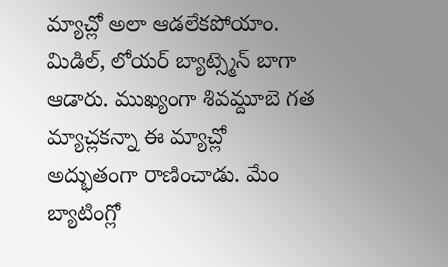మ్యాచ్లో అలా ఆడలేకపోయాం. మిడిల్, లోయర్ బ్యాట్స్మెన్ బాగా ఆడారు. ముఖ్యంగా శివమ్దూబె గత మ్యాచ్లకన్నా ఈ మ్యాచ్లో అద్భుతంగా రాణించాడు. మేం బ్యాటింగ్లో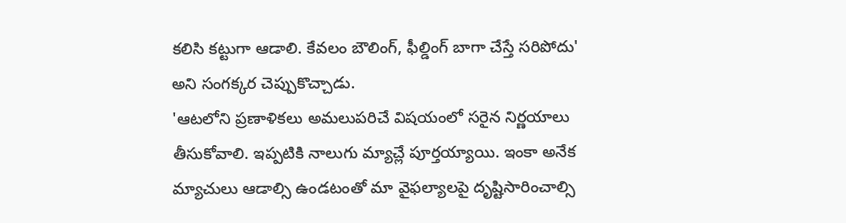కలిసి కట్టుగా ఆడాలి. కేవలం బౌలింగ్, ఫీల్డింగ్ బాగా చేస్తే సరిపోదు' అని సంగక్కర చెప్పుకొచ్చాడు.
'ఆటలోని ప్రణాళికలు అమలుపరిచే విషయంలో సరైన నిర్ణయాలు తీసుకోవాలి. ఇప్పటికి నాలుగు మ్యాచ్లే పూర్తయ్యాయి. ఇంకా అనేక మ్యాచులు ఆడాల్సి ఉండటంతో మా వైఫల్యాలపై దృష్టిసారించాల్సి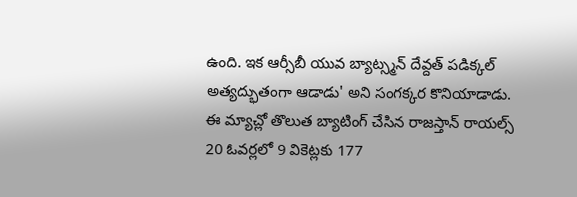ఉంది. ఇక ఆర్సీబీ యువ బ్యాట్స్మన్ దేవ్దత్ పడిక్కల్ అత్యద్భుతంగా ఆడాడు' అని సంగక్కర కొనియాడాడు.
ఈ మ్యాచ్లో తొలుత బ్యాటింగ్ చేసిన రాజస్తాన్ రాయల్స్ 20 ఓవర్లలో 9 వికెట్లకు 177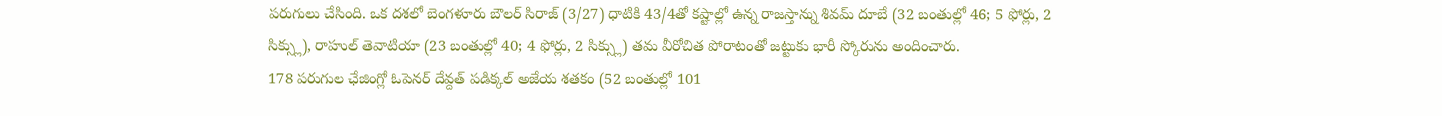పరుగులు చేసింది. ఒక దశలో బెంగళూరు బౌలర్ సిరాజ్ (3/27) ధాటికి 43/4తో కష్టాల్లో ఉన్న రాజస్తాన్ను శివమ్ దూబే (32 బంతుల్లో 46; 5 ఫోర్లు, 2 సిక్స్లు), రాహుల్ తెవాటియా (23 బంతుల్లో 40; 4 ఫోర్లు, 2 సిక్స్లు) తమ వీరోచిత పోరాటంతో జట్టుకు భారీ స్కోరును అందించారు.
178 పరుగుల ఛేజింగ్లో ఓపెనర్ దేవ్దత్ పడిక్కల్ అజేయ శతకం (52 బంతుల్లో 101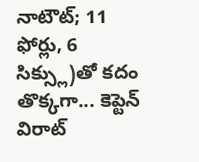నాటౌట్; 11 ఫోర్లు, 6 సిక్స్లు)తో కదం తొక్కగా... కెప్టెన్ విరాట్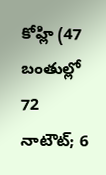కోహ్లి (47 బంతుల్లో 72 నాటౌట్; 6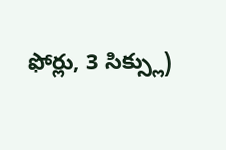ఫోర్లు, 3 సిక్స్లు)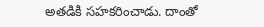అతడికి సహకరించాడు. దాంతో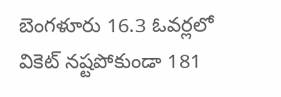బెంగళూరు 16.3 ఓవర్లలో వికెట్ నష్టపోకుండా 181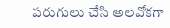పరుగులు చేసి అలవోకగా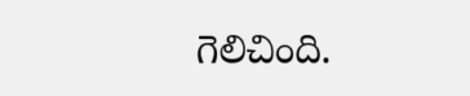గెలిచింది.